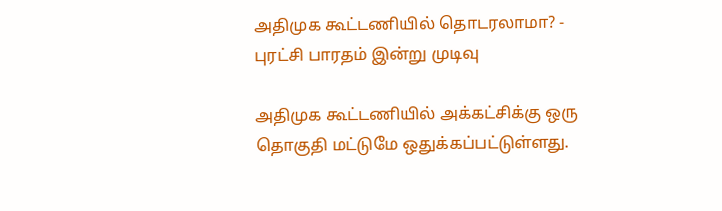அதிமுக கூட்டணியில் தொடரலாமா? - புரட்சி பாரதம் இன்று முடிவு

அதிமுக கூட்டணியில் அக்கட்சிக்கு ஒரு தொகுதி மட்டுமே ஒதுக்கப்பட்டுள்ளது.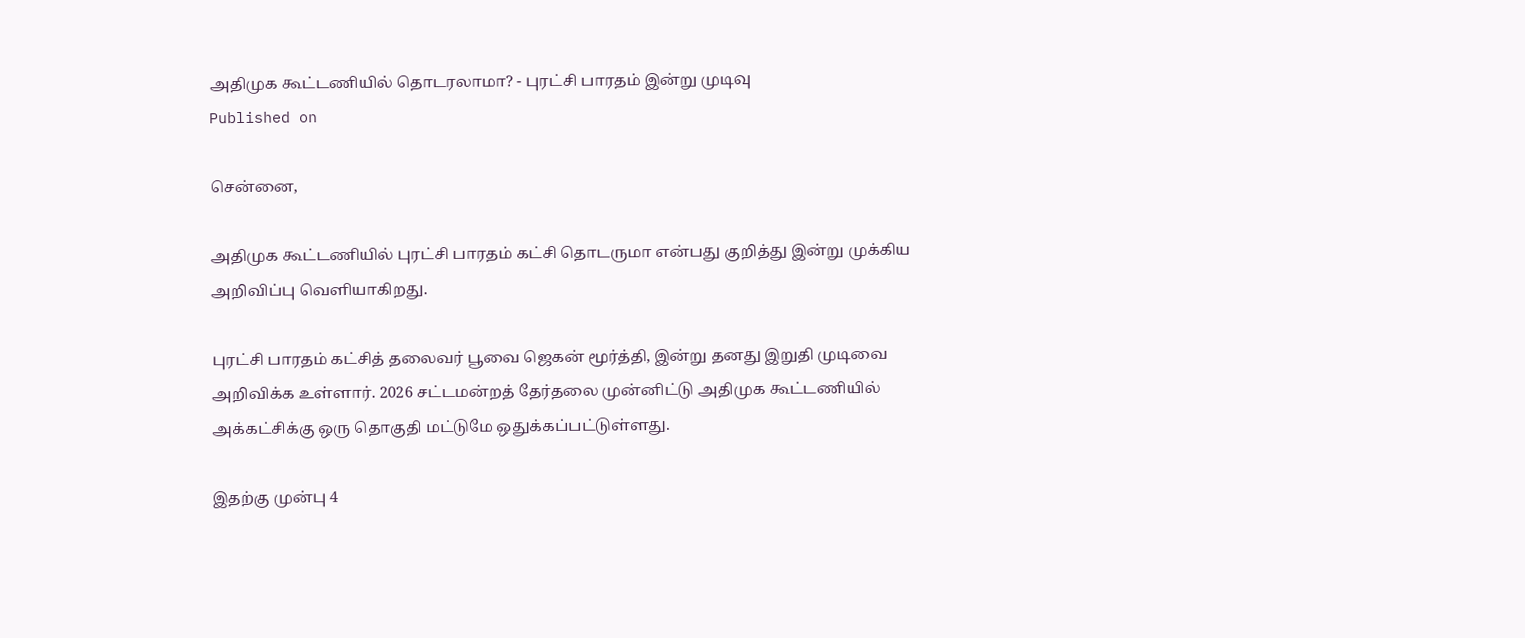அதிமுக கூட்டணியில் தொடரலாமா? - புரட்சி பாரதம் இன்று முடிவு
Published on

சென்னை,

அதிமுக கூட்டணியில் புரட்சி பாரதம் கட்சி தொடருமா என்பது குறித்து இன்று முக்கிய அறிவிப்பு வெளியாகிறது.

புரட்சி பாரதம் கட்சித் தலைவர் பூவை ஜெகன் மூர்த்தி, இன்று தனது இறுதி முடிவை அறிவிக்க உள்ளார். 2026 சட்டமன்றத் தேர்தலை முன்னிட்டு அதிமுக கூட்டணியில் அக்கட்சிக்கு ஒரு தொகுதி மட்டுமே ஒதுக்கப்பட்டுள்ளது.

இதற்கு முன்பு 4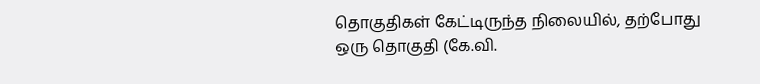தொகுதிகள் கேட்டிருந்த நிலையில், தற்போது ஒரு தொகுதி (கே.வி.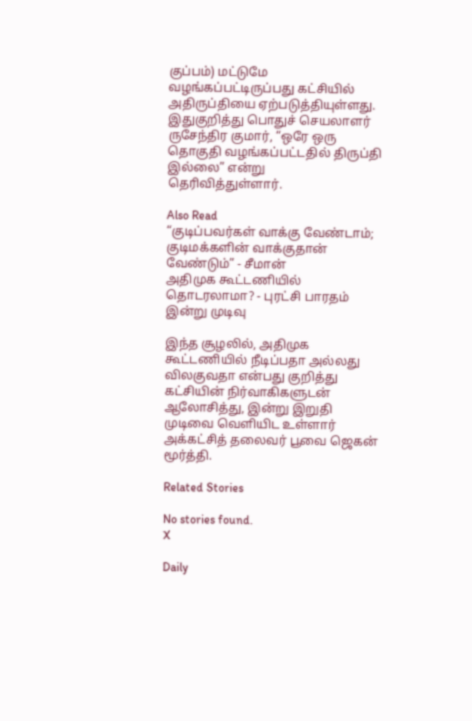குப்பம்) மட்டுமே வழங்கப்பட்டிருப்பது கட்சியில் அதிருப்தியை ஏற்படுத்தியுள்ளது. இதுகுறித்து பொதுச் செயலாளர் ருசேந்திர குமார், “ஒரே ஒரு தொகுதி வழங்கப்பட்டதில் திருப்தி இல்லை” என்று தெரிவித்துள்ளார்.

Also Read
“குடிப்பவர்கள் வாக்கு வேண்டாம்; குடிமக்களின் வாக்குதான் வேண்டும்” - சீமான்
அதிமுக கூட்டணியில் தொடரலாமா? - புரட்சி பாரதம் இன்று முடிவு

இந்த சூழலில், அதிமுக கூட்டணியில் நீடிப்பதா அல்லது விலகுவதா என்பது குறித்து கட்சியின் நிர்வாகிகளுடன் ஆலோசித்து, இன்று இறுதி முடிவை வெளியிட உள்ளார் அக்கட்சித் தலைவர் பூவை ஜெகன் மூர்த்தி.

Related Stories

No stories found.
X

Daily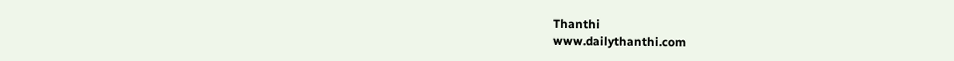Thanthi
www.dailythanthi.com